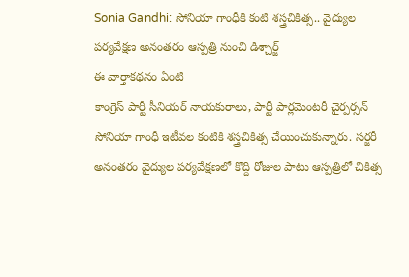Sonia Gandhi: సోనియా గాంధీకి కంటి శస్త్రచికిత్స.. వైద్యుల పర్యవేక్షణ అనంతరం ఆస్పత్రి నుంచి డిశ్చార్జ్
ఈ వార్తాకథనం ఏంటి
కాంగ్రెస్ పార్టీ సీనియర్ నాయకురాలు, పార్టీ పార్లమెంటరీ చైర్పర్సన్ సోనియా గాంధీ ఇటీవల కంటికి శస్త్రచికిత్స చేయించుకున్నారు. సర్జరీ అనంతరం వైద్యుల పర్యవేక్షణలో కొద్ది రోజుల పాటు ఆస్పత్రిలో చికిత్స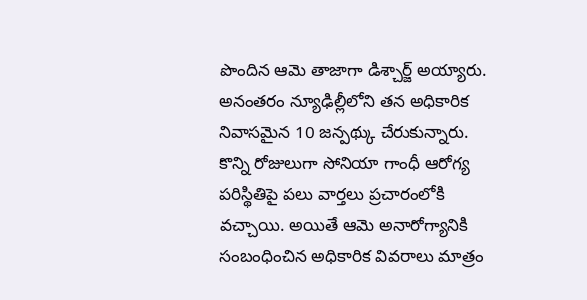పొందిన ఆమె తాజాగా డిశ్చార్జ్ అయ్యారు. అనంతరం న్యూఢిల్లీలోని తన అధికారిక నివాసమైన 10 జన్పథ్కు చేరుకున్నారు. కొన్ని రోజులుగా సోనియా గాంధీ ఆరోగ్య పరిస్థితిపై పలు వార్తలు ప్రచారంలోకి వచ్చాయి. అయితే ఆమె అనారోగ్యానికి సంబంధించిన అధికారిక వివరాలు మాత్రం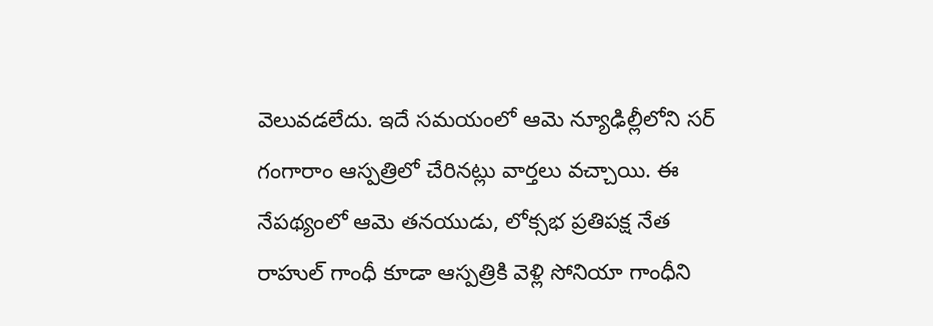వెలువడలేదు. ఇదే సమయంలో ఆమె న్యూఢిల్లీలోని సర్ గంగారాం ఆస్పత్రిలో చేరినట్లు వార్తలు వచ్చాయి. ఈ నేపథ్యంలో ఆమె తనయుడు, లోక్సభ ప్రతిపక్ష నేత రాహుల్ గాంధీ కూడా ఆస్పత్రికి వెళ్లి సోనియా గాంధీని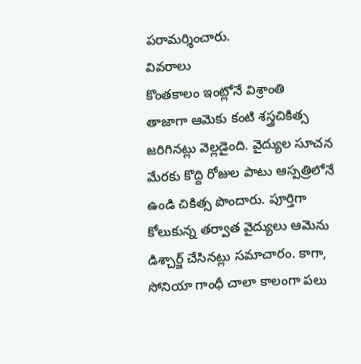పరామర్శించారు.
వివరాలు
కొంతకాలం ఇంట్లోనే విశ్రాంతి
తాజాగా ఆమెకు కంటి శస్త్రచికిత్స జరిగినట్లు వెల్లడైంది. వైద్యుల సూచన మేరకు కొద్ది రోజుల పాటు ఆస్పత్రిలోనే ఉండి చికిత్స పొందారు. పూర్తిగా కోలుకున్న తర్వాత వైద్యులు ఆమెను డిశ్చార్జ్ చేసినట్లు సమాచారం. కాగా, సోనియా గాంధీ చాలా కాలంగా పలు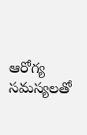ఆరోగ్య సమస్యలతో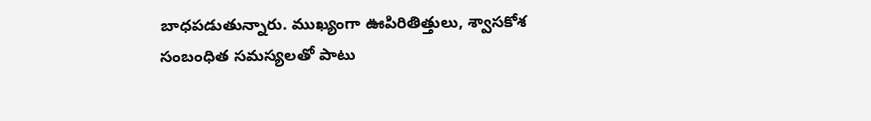బాధపడుతున్నారు. ముఖ్యంగా ఊపిరితిత్తులు, శ్వాసకోశ సంబంధిత సమస్యలతో పాటు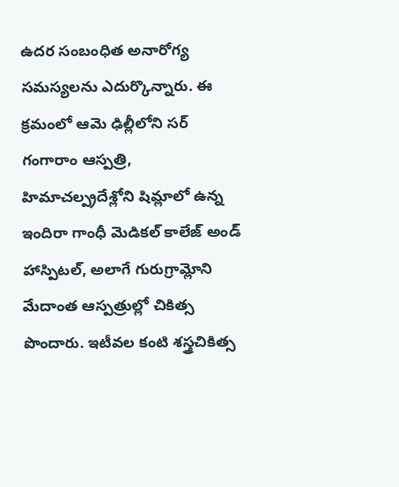ఉదర సంబంధిత అనారోగ్య సమస్యలను ఎదుర్కొన్నారు. ఈ క్రమంలో ఆమె ఢిల్లీలోని సర్ గంగారాం ఆస్పత్రి, హిమాచల్ప్రదేశ్లోని షిమ్లాలో ఉన్న ఇందిరా గాంధీ మెడికల్ కాలేజ్ అండ్ హాస్పిటల్, అలాగే గురుగ్రామ్లోని మేదాంత ఆస్పత్రుల్లో చికిత్స పొందారు. ఇటీవల కంటి శస్త్రచికిత్స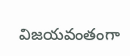విజయవంతంగా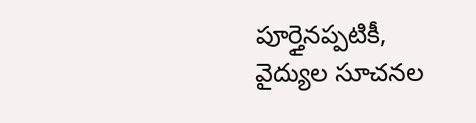పూర్తైనప్పటికీ, వైద్యుల సూచనల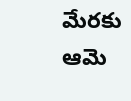మేరకు ఆమె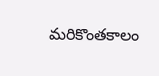మరికొంతకాలం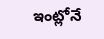ఇంట్లోనే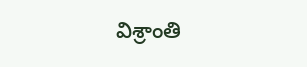విశ్రాంతి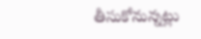తీసుకోనున్నట్లు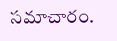సమాచారం.